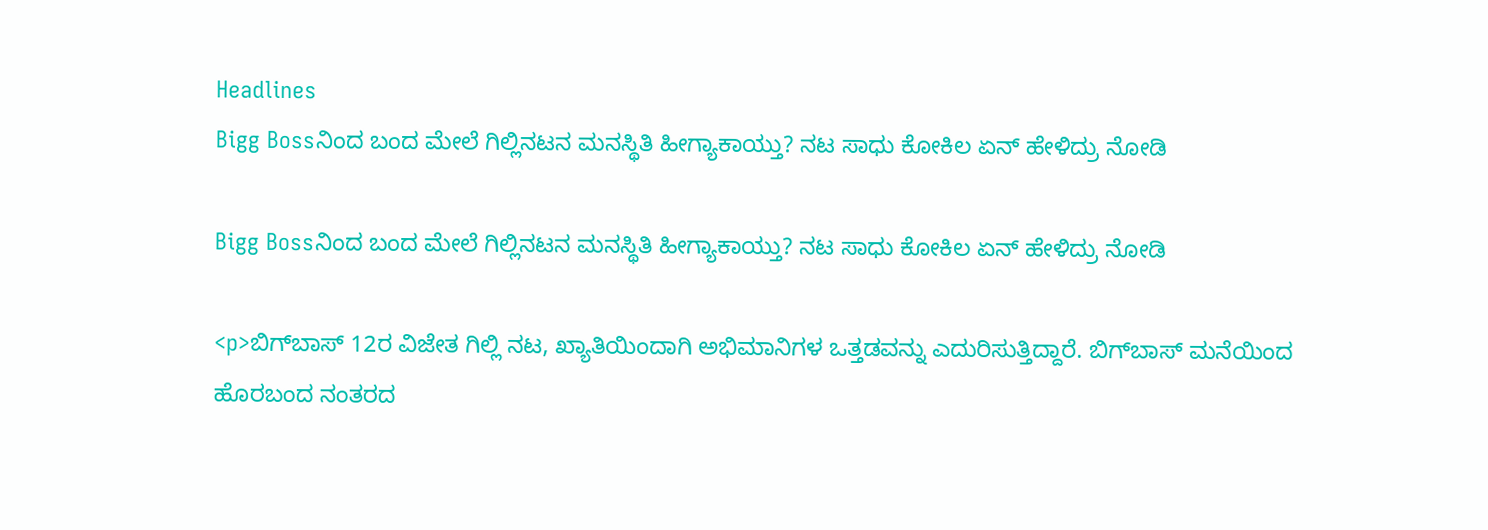Headlines
Bigg Bossನಿಂದ ಬಂದ ಮೇಲೆ ಗಿಲ್ಲಿನಟನ ಮನಸ್ಥಿತಿ ಹೀಗ್ಯಾಕಾಯ್ತು? ನಟ ಸಾಧು ಕೋಕಿಲ ಏನ್ ಹೇಳಿದ್ರು ನೋಡಿ

Bigg Bossನಿಂದ ಬಂದ ಮೇಲೆ ಗಿಲ್ಲಿನಟನ ಮನಸ್ಥಿತಿ ಹೀಗ್ಯಾಕಾಯ್ತು? ನಟ ಸಾಧು ಕೋಕಿಲ ಏನ್ ಹೇಳಿದ್ರು ನೋಡಿ

<p>ಬಿಗ್‌ಬಾಸ್‌ 12ರ ವಿಜೇತ ಗಿಲ್ಲಿ ನಟ, ಖ್ಯಾತಿಯಿಂದಾಗಿ ಅಭಿಮಾನಿಗಳ ಒತ್ತಡವನ್ನು ಎದುರಿಸುತ್ತಿದ್ದಾರೆ. ಬಿಗ್‌ಬಾಸ್‌ ಮನೆಯಿಂದ ಹೊರಬಂದ ನಂತರದ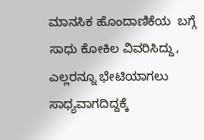ಮಾನಸಿಕ ಹೊಂದಾಣಿಕೆಯ  ಬಗ್ಗೆ ಸಾಧು ಕೋಕಿಲ ವಿವರಿಸಿದ್ದು, ಎಲ್ಲರನ್ನೂ ಭೇಟಿಯಾಗಲು ಸಾಧ್ಯವಾಗದಿದ್ದಕ್ಕೆ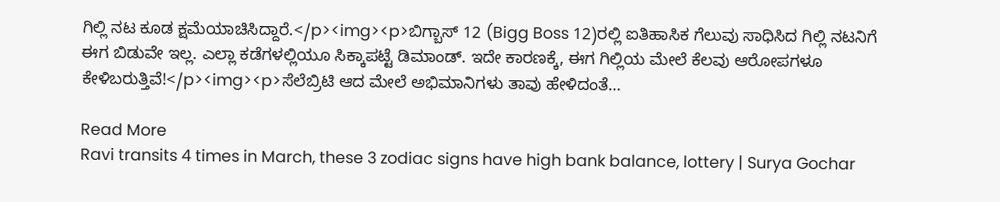ಗಿಲ್ಲಿ ನಟ ಕೂಡ ಕ್ಷಮೆಯಾಚಿಸಿದ್ದಾರೆ.</p><img><p>ಬಿಗ್ಬಾಸ್ 12 (Bigg Boss 12)ರಲ್ಲಿ ಐತಿಹಾಸಿಕ ಗೆಲುವು ಸಾಧಿಸಿದ ಗಿಲ್ಲಿ ನಟನಿಗೆ ಈಗ ಬಿಡುವೇ ಇಲ್ಲ. ಎಲ್ಲಾ ಕಡೆಗಳಲ್ಲಿಯೂ ಸಿಕ್ಕಾಪಟ್ಟೆ ಡಿಮಾಂಡ್. ಇದೇ ಕಾರಣಕ್ಕೆ, ಈಗ ಗಿಲ್ಲಿಯ ಮೇಲೆ ಕೆಲವು ಆರೋಪಗಳೂ ಕೇಳಿಬರುತ್ತಿವೆ!</p><img><p>ಸೆಲೆಬ್ರಿಟಿ ಆದ ಮೇಲೆ ಅಭಿಮಾನಿಗಳು ತಾವು ಹೇಳಿದಂತೆ…

Read More
Ravi transits 4 times in March, these 3 zodiac signs have high bank balance, lottery | Surya Gochar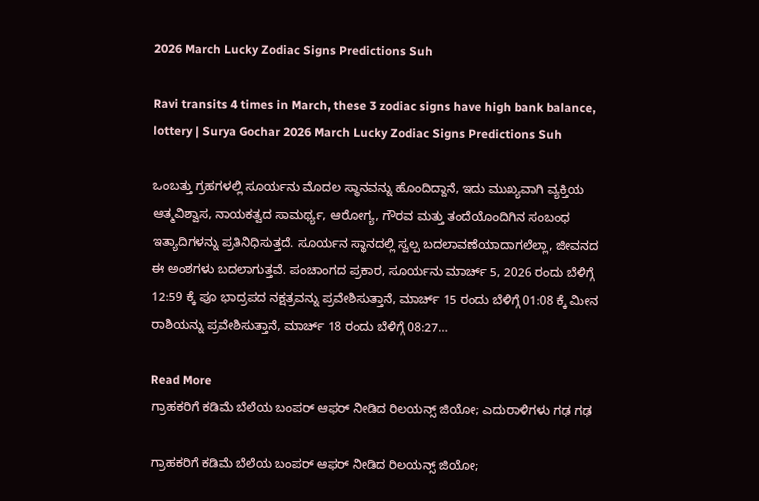2026 March Lucky Zodiac Signs Predictions Suh

Ravi transits 4 times in March, these 3 zodiac signs have high bank balance, lottery | Surya Gochar 2026 March Lucky Zodiac Signs Predictions Suh

ಒಂಬತ್ತು ಗ್ರಹಗಳಲ್ಲಿ ಸೂರ್ಯನು ಮೊದಲ ಸ್ಥಾನವನ್ನು ಹೊಂದಿದ್ದಾನೆ, ಇದು ಮುಖ್ಯವಾಗಿ ವ್ಯಕ್ತಿಯ ಆತ್ಮವಿಶ್ವಾಸ, ನಾಯಕತ್ವದ ಸಾಮರ್ಥ್ಯ, ಆರೋಗ್ಯ, ಗೌರವ ಮತ್ತು ತಂದೆಯೊಂದಿಗಿನ ಸಂಬಂಧ ಇತ್ಯಾದಿಗಳನ್ನು ಪ್ರತಿನಿಧಿಸುತ್ತದೆ. ಸೂರ್ಯನ ಸ್ಥಾನದಲ್ಲಿ ಸ್ವಲ್ಪ ಬದಲಾವಣೆಯಾದಾಗಲೆಲ್ಲಾ, ಜೀವನದ ಈ ಅಂಶಗಳು ಬದಲಾಗುತ್ತವೆ. ಪಂಚಾಂಗದ ಪ್ರಕಾರ, ಸೂರ್ಯನು ಮಾರ್ಚ್ 5, 2026 ರಂದು ಬೆಳಿಗ್ಗೆ 12:59 ಕ್ಕೆ ಪೂ ಭಾದ್ರಪದ ನಕ್ಷತ್ರವನ್ನು ಪ್ರವೇಶಿಸುತ್ತಾನೆ, ಮಾರ್ಚ್ 15 ರಂದು ಬೆಳಿಗ್ಗೆ 01:08 ಕ್ಕೆ ಮೀನ ರಾಶಿಯನ್ನು ಪ್ರವೇಶಿಸುತ್ತಾನೆ, ಮಾರ್ಚ್ 18 ರಂದು ಬೆಳಿಗ್ಗೆ 08:27…

Read More
ಗ್ರಾಹಕರಿಗೆ ಕಡಿಮೆ ಬೆಲೆಯ ಬಂಪರ್ ಆಫರ್ ನೀಡಿದ ರಿಲಯನ್ಸ್ ಜಿಯೋ; ಎದುರಾಳಿಗಳು ಗಢ ಗಢ

ಗ್ರಾಹಕರಿಗೆ ಕಡಿಮೆ ಬೆಲೆಯ ಬಂಪರ್ ಆಫರ್ ನೀಡಿದ ರಿಲಯನ್ಸ್ ಜಿಯೋ;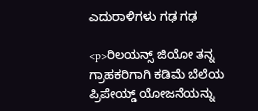ಎದುರಾಳಿಗಳು ಗಢ ಗಢ

<p>ರಿಲಯನ್ಸ್ ಜಿಯೋ ತನ್ನ ಗ್ರಾಹಕರಿಗಾಗಿ ಕಡಿಮೆ ಬೆಲೆಯ ಪ್ರಿಪೇಯ್ಡ್ ಯೋಜನೆಯನ್ನು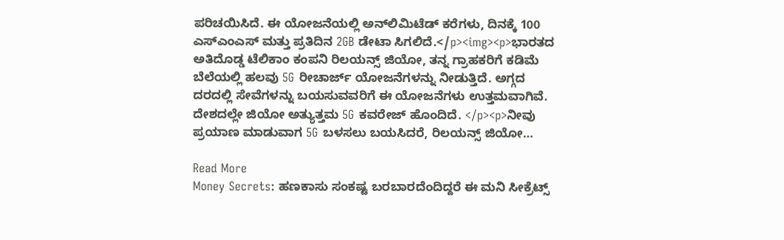ಪರಿಚಯಿಸಿದೆ. ಈ ಯೋಜನೆಯಲ್ಲಿ ಅನ್‌ಲಿಮಿಟೆಡ್ ಕರೆಗಳು, ದಿನಕ್ಕೆ 100 ಎಸ್‌ಎಂಎಸ್‌ ಮತ್ತು ಪ್ರತಿದಿನ 2GB ಡೇಟಾ ಸಿಗಲಿದೆ.</p><img><p>ಭಾರತದ ಅತಿದೊಡ್ಡ ಟೆಲಿಕಾಂ ಕಂಪನಿ ರಿಲಯನ್ಸ್ ಜಿಯೋ, ತನ್ನ ಗ್ರಾಹಕರಿಗೆ ಕಡಿಮೆ ಬೆಲೆಯಲ್ಲಿ ಹಲವು 5G ರೀಚಾರ್ಜ್ ಯೋಜನೆಗಳನ್ನು ನೀಡುತ್ತಿದೆ. ಅಗ್ಗದ ದರದಲ್ಲಿ ಸೇವೆಗಳನ್ನು ಬಯಸುವವರಿಗೆ ಈ ಯೋಜನೆಗಳು ಉತ್ತಮವಾಗಿವೆ. ದೇಶದಲ್ಲೇ ಜಿಯೋ ಅತ್ಯುತ್ತಮ 5G ಕವರೇಜ್ ಹೊಂದಿದೆ. </p><p>ನೀವು ಪ್ರಯಾಣ ಮಾಡುವಾಗ 5G ಬಳಸಲು ಬಯಸಿದರೆ, ರಿಲಯನ್ಸ್ ಜಿಯೋ…

Read More
Money Secrets: ಹಣಕಾಸು ಸಂಕಷ್ಟ ಬರಬಾರದೆಂದಿದ್ದರೆ ಈ ಮನಿ ಸೀಕ್ರೆಟ್ಸ್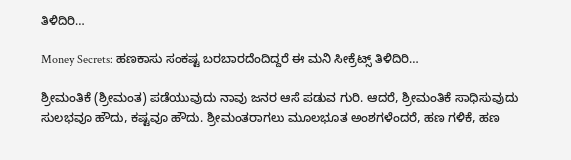ತಿಳಿದಿರಿ…

Money Secrets: ಹಣಕಾಸು ಸಂಕಷ್ಟ ಬರಬಾರದೆಂದಿದ್ದರೆ ಈ ಮನಿ ಸೀಕ್ರೆಟ್ಸ್ ತಿಳಿದಿರಿ…

ಶ್ರೀಮಂತಿಕೆ (ಶ್ರೀಮಂತ) ಪಡೆಯುವುದು ನಾವು ಜನರ ಆಸೆ ಪಡುವ ಗುರಿ. ಆದರೆ, ಶ್ರೀಮಂತಿಕೆ ಸಾಧಿಸುವುದು ಸುಲಭವೂ ಹೌದು, ಕಷ್ಟವೂ ಹೌದು. ಶ್ರೀಮಂತರಾಗಲು ಮೂಲಭೂತ ಅಂಶಗಳೆಂದರೆ, ಹಣ ಗಳಿಕೆ, ಹಣ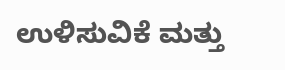ಉಳಿಸುವಿಕೆ ಮತ್ತು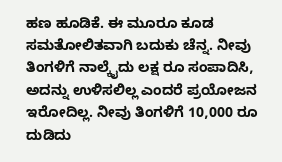ಹಣ ಹೂಡಿಕೆ. ಈ ಮೂರೂ ಕೂಡ ಸಮತೋಲಿತವಾಗಿ ಬದುಕು ಚೆನ್ನ. ನೀವು ತಿಂಗಳಿಗೆ ನಾಲ್ಕೈದು ಲಕ್ಷ ರೂ ಸಂಪಾದಿಸಿ, ಅದನ್ನು ಉಳಿಸಲಿಲ್ಲ ಎಂದರೆ ಪ್ರಯೋಜನ ಇರೋದಿಲ್ಲ. ನೀವು ತಿಂಗಳಿಗೆ 10,000 ರೂ ದುಡಿದು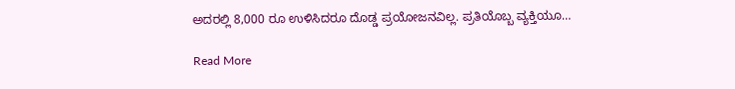ಅದರಲ್ಲಿ 8,000 ರೂ ಉಳಿಸಿದರೂ ದೊಡ್ಡ ಪ್ರಯೋಜನವಿಲ್ಲ. ಪ್ರತಿಯೊಬ್ಬ ವ್ಯಕ್ತಿಯೂ…

Read More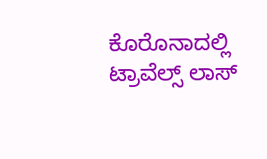ಕೊರೊನಾದಲ್ಲಿ ಟ್ರಾವೆಲ್ಸ್ ಲಾಸ್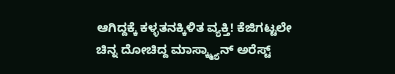ಆಗಿದ್ದಕ್ಕೆ ಕಳ್ಳತನಕ್ಕಿಳಿತ ವ್ಯಕ್ತಿ! ಕೆಜಿಗಟ್ಟಲೇ ಚಿನ್ನ ದೋಚಿದ್ದ ಮಾಸ್ಕ್ಮ್ಯಾನ್ ಅರೆಸ್ಟ್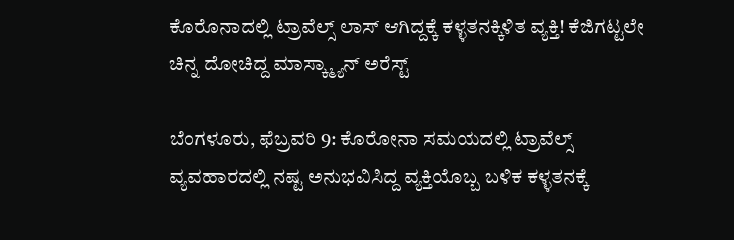ಕೊರೊನಾದಲ್ಲಿ ಟ್ರಾವೆಲ್ಸ್ ಲಾಸ್ ಆಗಿದ್ದಕ್ಕೆ ಕಳ್ಳತನಕ್ಕಿಳಿತ ವ್ಯಕ್ತಿ! ಕೆಜಿಗಟ್ಟಲೇ ಚಿನ್ನ ದೋಚಿದ್ದ ಮಾಸ್ಕ್ಮ್ಯಾನ್ ಅರೆಸ್ಟ್

ಬೆಂಗಳೂರು, ಫೆಬ್ರವರಿ 9: ಕೊರೋನಾ ಸಮಯದಲ್ಲಿ ಟ್ರಾವೆಲ್ಸ್ ವ್ಯವಹಾರದಲ್ಲಿ ನಷ್ಟ ಅನುಭವಿಸಿದ್ದ ವ್ಯಕ್ತಿಯೊಬ್ಬ ಬಳಿಕ ಕಳ್ಳತನಕ್ಕೆ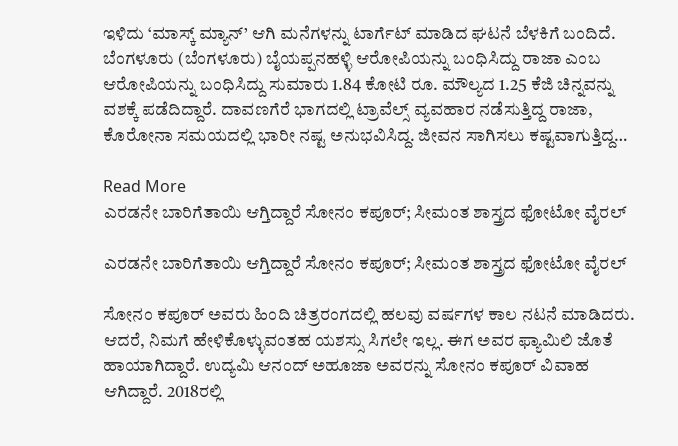ಇಳಿದು ‘ಮಾಸ್ಕ್ ಮ್ಯಾನ್’ ಆಗಿ ಮನೆಗಳನ್ನು ಟಾರ್ಗೆಟ್ ಮಾಡಿದ ಘಟನೆ ಬೆಳಕಿಗೆ ಬಂದಿದೆ. ಬೆಂಗಳೂರು (ಬೆಂಗಳೂರು) ಬೈಯಪ್ಪನಹಳ್ಳಿ ಆರೋಪಿಯನ್ನು ಬಂಧಿಸಿದ್ದು ರಾಜಾ ಎಂಬ ಆರೋಪಿಯನ್ನು ಬಂಧಿಸಿದ್ದು ಸುಮಾರು 1.84 ಕೋಟಿ ರೂ. ಮೌಲ್ಯದ 1.25 ಕೆಜಿ ಚಿನ್ನವನ್ನು ವಶಕ್ಕೆ ಪಡೆದಿದ್ದಾರೆ. ದಾವಣಗೆರೆ ಭಾಗದಲ್ಲಿ ಟ್ರಾವೆಲ್ಸ್ ವ್ಯವಹಾರ ನಡೆಸುತ್ತಿದ್ದ ರಾಜಾ, ಕೊರೋನಾ ಸಮಯದಲ್ಲಿ ಭಾರೀ ನಷ್ಟ ಅನುಭವಿಸಿದ್ದ. ಜೀವನ ಸಾಗಿಸಲು ಕಷ್ಟವಾಗುತ್ತಿದ್ದ…

Read More
ಎರಡನೇ ಬಾರಿಗೆತಾಯಿ ಆಗ್ತಿದ್ದಾರೆ ಸೋನಂ ಕಪೂರ್; ಸೀಮಂತ ಶಾಸ್ತ್ರದ ಫೋಟೋ ವೈರಲ್

ಎರಡನೇ ಬಾರಿಗೆತಾಯಿ ಆಗ್ತಿದ್ದಾರೆ ಸೋನಂ ಕಪೂರ್; ಸೀಮಂತ ಶಾಸ್ತ್ರದ ಫೋಟೋ ವೈರಲ್

ಸೋನಂ ಕಪೂರ್ ಅವರು ಹಿಂದಿ ಚಿತ್ರರಂಗದಲ್ಲಿ ಹಲವು ವರ್ಷಗಳ ಕಾಲ ನಟನೆ ಮಾಡಿದರು. ಆದರೆ, ನಿಮಗೆ ಹೇಳಿಕೊಳ್ಳುವಂತಹ ಯಶಸ್ಸು ಸಿಗಲೇ ಇಲ್ಲ. ಈಗ ಅವರ ಫ್ಯಾಮಿಲಿ ಜೊತೆ ಹಾಯಾಗಿದ್ದಾರೆ. ಉದ್ಯಮಿ ಆನಂದ್ ಅಹೂಜಾ ಅವರನ್ನು ಸೋನಂ ಕಪೂರ್ ವಿವಾಹ ಆಗಿದ್ದಾರೆ. 2018ರಲ್ಲಿ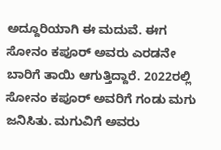ಅದ್ದೂರಿಯಾಗಿ ಈ ಮದುವೆ. ಈಗ ಸೋನಂ ಕಪೂರ್ ಅವರು ಎರಡನೇ ಬಾರಿಗೆ ತಾಯಿ ಆಗುತ್ತಿದ್ದಾರೆ. 2022ರಲ್ಲಿ ಸೋನಂ ಕಪೂರ್ ಅವರಿಗೆ ಗಂಡು ಮಗು ಜನಿಸಿತು. ಮಗುವಿಗೆ ಅವರು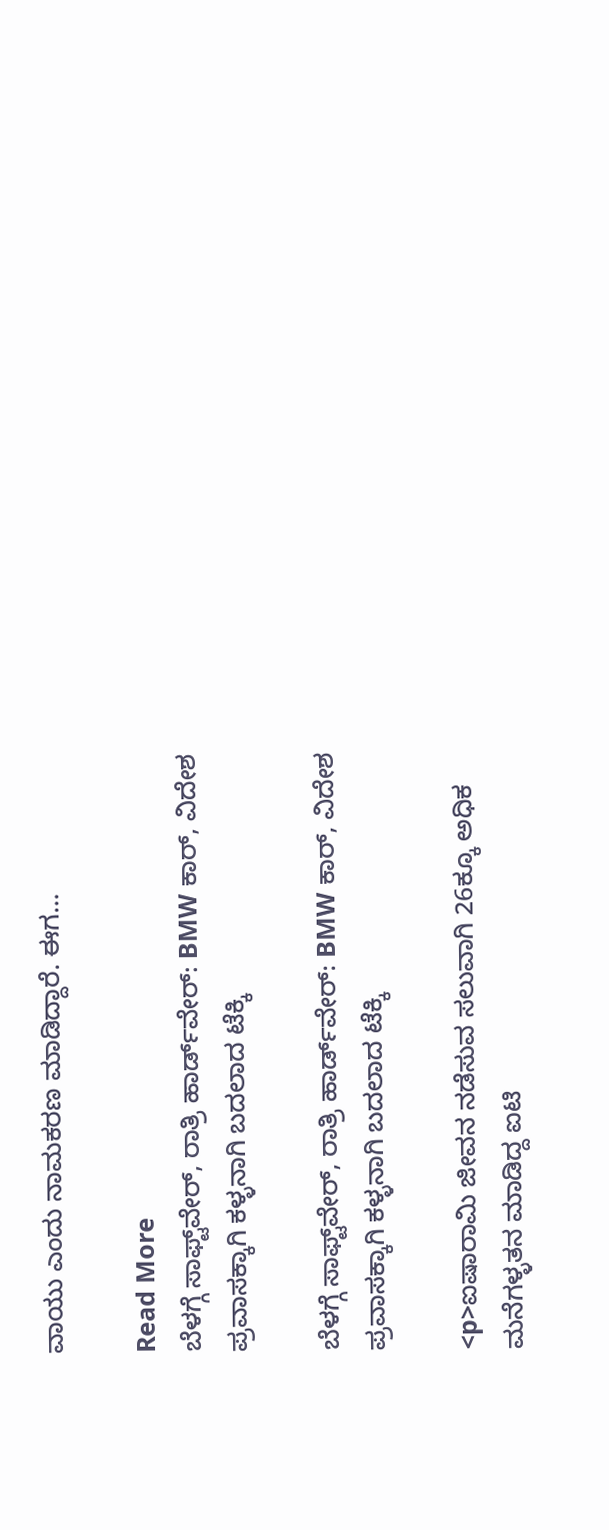ವಾಯು ಎಂದು ನಾಮಕರಣ ಮಾಡಿದ್ದಾರೆ. ಈಗ…

Read More
ಬೆಳಗ್ಗೆ ಸಾಫ್ಟ್‌ವೇರ್, ರಾತ್ರಿ ಹಾರ್ಡ್‌ವೇರ್: BMW ಕಾರ್‌, ವಿದೇಶ ಪ್ರವಾಸಕ್ಕಾಗಿ ಕಳ್ಳನಾಗಿ ಬದಲಾದ ಟೆಕ್ಕಿ

ಬೆಳಗ್ಗೆ ಸಾಫ್ಟ್‌ವೇರ್, ರಾತ್ರಿ ಹಾರ್ಡ್‌ವೇರ್: BMW ಕಾರ್‌, ವಿದೇಶ ಪ್ರವಾಸಕ್ಕಾಗಿ ಕಳ್ಳನಾಗಿ ಬದಲಾದ ಟೆಕ್ಕಿ

<p>ಐಷಾರಾಮಿ ಜೀವನ ನಡೆಸುವ ಸಲುವಾಗಿ 26ಕ್ಕೂ ಅಧಿಕ ಮನೆಗಳ್ಳತನ ಮಾಡಿದ್ದ ಐಟಿ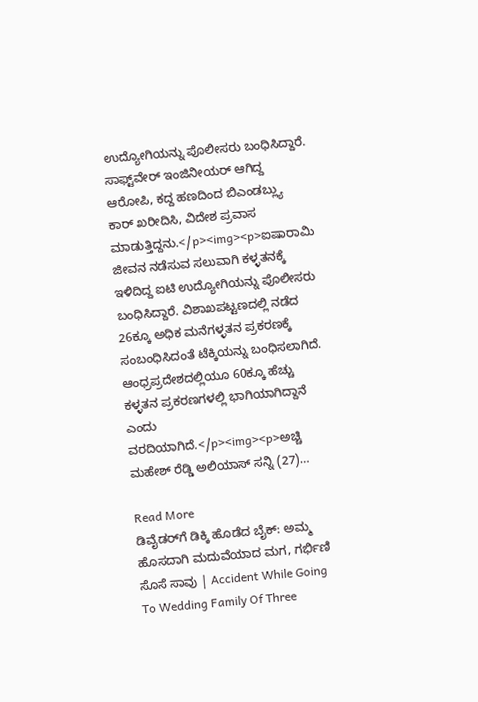ಉದ್ಯೋಗಿಯನ್ನು ಪೊಲೀಸರು ಬಂಧಿಸಿದ್ದಾರೆ. ಸಾಫ್ಟ್‌ವೇರ್ ಇಂಜಿನೀಯರ್ ಆಗಿದ್ದ ಆರೋಪಿ, ಕದ್ದ ಹಣದಿಂದ ಬಿಎಂಡಬ್ಲ್ಯು ಕಾರ್ ಖರೀದಿಸಿ, ವಿದೇಶ ಪ್ರವಾಸ ಮಾಡುತ್ತಿದ್ದನು.</p><img><p>ಐಷಾರಾಮಿ ಜೀವನ ನಡೆಸುವ ಸಲುವಾಗಿ ಕಳ್ಳತನಕ್ಕೆ ಇಳಿದಿದ್ದ ಐಟಿ ಉದ್ಯೋಗಿಯನ್ನು ಪೊಲೀಸರು ಬಂಧಿಸಿದ್ದಾರೆ. ವಿಶಾಖಪಟ್ಟಣದಲ್ಲಿ ನಡೆದ 26ಕ್ಕೂ ಅಧಿಕ ಮನೆಗಳ್ಳತನ ಪ್ರಕರಣಕ್ಕೆ ಸಂಬಂಧಿಸಿದಂತೆ ಟೆಕ್ಕಿಯನ್ನು ಬಂಧಿಸಲಾಗಿದೆ. ಆಂಧ್ರಪ್ರದೇಶದಲ್ಲಿಯೂ 60ಕ್ಕೂ ಹೆಚ್ಚು ಕಳ್ಳತನ ಪ್ರಕರಣಗಳಲ್ಲಿ ಭಾಗಿಯಾಗಿದ್ದಾನೆ ಎಂದು ವರದಿಯಾಗಿದೆ.</p><img><p>ಅಚ್ಚಿ ಮಹೇಶ್ ರೆಡ್ಡಿ ಅಲಿಯಾಸ್ ಸನ್ನಿ (27)…

Read More
ಡಿವೈಡರ್‌ಗೆ ಡಿಕ್ಕಿ ಹೊಡೆದ ಬೈಕ್: ಅಮ್ಮ ಹೊಸದಾಗಿ ಮದುವೆಯಾದ ಮಗ, ಗರ್ಭಿಣಿ ಸೊಸೆ ಸಾವು | Accident While Going To Wedding Family Of Three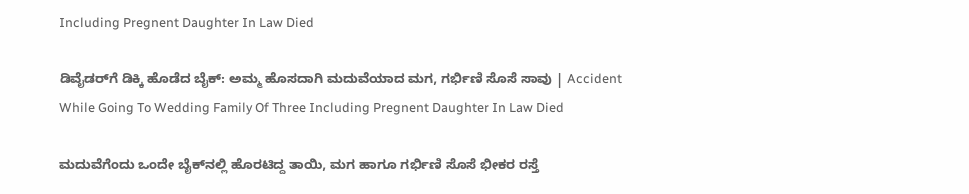Including Pregnent Daughter In Law Died

ಡಿವೈಡರ್‌ಗೆ ಡಿಕ್ಕಿ ಹೊಡೆದ ಬೈಕ್: ಅಮ್ಮ ಹೊಸದಾಗಿ ಮದುವೆಯಾದ ಮಗ, ಗರ್ಭಿಣಿ ಸೊಸೆ ಸಾವು | Accident While Going To Wedding Family Of Three Including Pregnent Daughter In Law Died

ಮದುವೆಗೆಂದು ಒಂದೇ ಬೈಕ್‌ನಲ್ಲಿ ಹೊರಟಿದ್ದ ತಾಯಿ, ಮಗ ಹಾಗೂ ಗರ್ಭಿಣಿ ಸೊಸೆ ಭೀಕರ ರಸ್ತೆ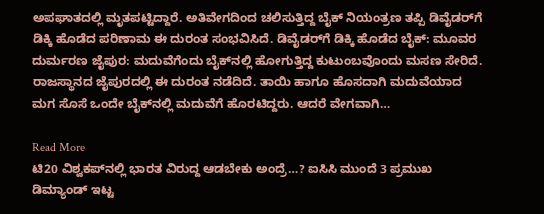ಅಪಘಾತದಲ್ಲಿ ಮೃತಪಟ್ಟಿದ್ದಾರೆ. ಅತಿವೇಗದಿಂದ ಚಲಿಸುತ್ತಿದ್ದ ಬೈಕ್ ನಿಯಂತ್ರಣ ತಪ್ಪಿ ಡಿವೈಡರ್‌ಗೆ ಡಿಕ್ಕಿ ಹೊಡೆದ ಪರಿಣಾಮ ಈ ದುರಂತ ಸಂಭವಿಸಿದೆ. ಡಿವೈಡರ್‌ಗೆ ಡಿಕ್ಕಿ ಹೊಡೆದ ಬೈಕ್: ಮೂವರ ದುರ್ಮರಣ ಜೈಪುರ: ಮದುವೆಗೆಂದು ಬೈಕ್‌ನಲ್ಲಿ ಹೋಗುತ್ತಿದ್ದ ಕುಟುಂಬವೊಂದು ಮಸಣ ಸೇರಿದೆ. ರಾಜಸ್ಥಾನದ ಜೈಪುರದಲ್ಲಿ ಈ ದುರಂತ ನಡೆದಿದೆ. ತಾಯಿ ಹಾಗೂ ಹೊಸದಾಗಿ ಮದುವೆಯಾದ ಮಗ ಸೊಸೆ ಒಂದೇ ಬೈಕ್‌ನಲ್ಲಿ ಮದುವೆಗೆ ಹೊರಟಿದ್ದರು. ಆದರೆ ವೇಗವಾಗಿ…

Read More
ಟಿ20 ವಿಶ್ವಕಪ್‌ನಲ್ಲಿ ಭಾರತ ವಿರುದ್ದ ಆಡಬೇಕು ಅಂದ್ರೆ…? ಐಸಿಸಿ ಮುಂದೆ 3 ಪ್ರಮುಖ ಡಿಮ್ಯಾಂಡ್ ಇಟ್ಟ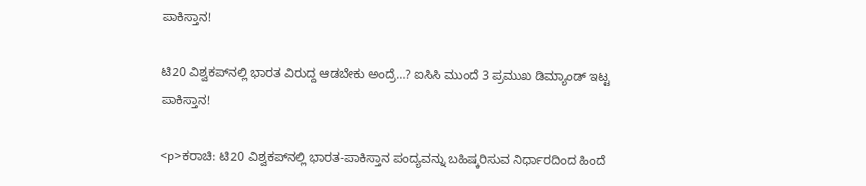ಪಾಕಿಸ್ತಾನ!

ಟಿ20 ವಿಶ್ವಕಪ್‌ನಲ್ಲಿ ಭಾರತ ವಿರುದ್ದ ಆಡಬೇಕು ಅಂದ್ರೆ…? ಐಸಿಸಿ ಮುಂದೆ 3 ಪ್ರಮುಖ ಡಿಮ್ಯಾಂಡ್ ಇಟ್ಟ ಪಾಕಿಸ್ತಾನ!

<p>ಕರಾಚಿ: ಟಿ20 ವಿಶ್ವಕಪ್‌ನಲ್ಲಿ ಭಾರತ-ಪಾಕಿಸ್ತಾನ ಪಂದ್ಯವನ್ನು ಬಹಿಷ್ಕರಿಸುವ ನಿರ್ಧಾರದಿಂದ ಹಿಂದೆ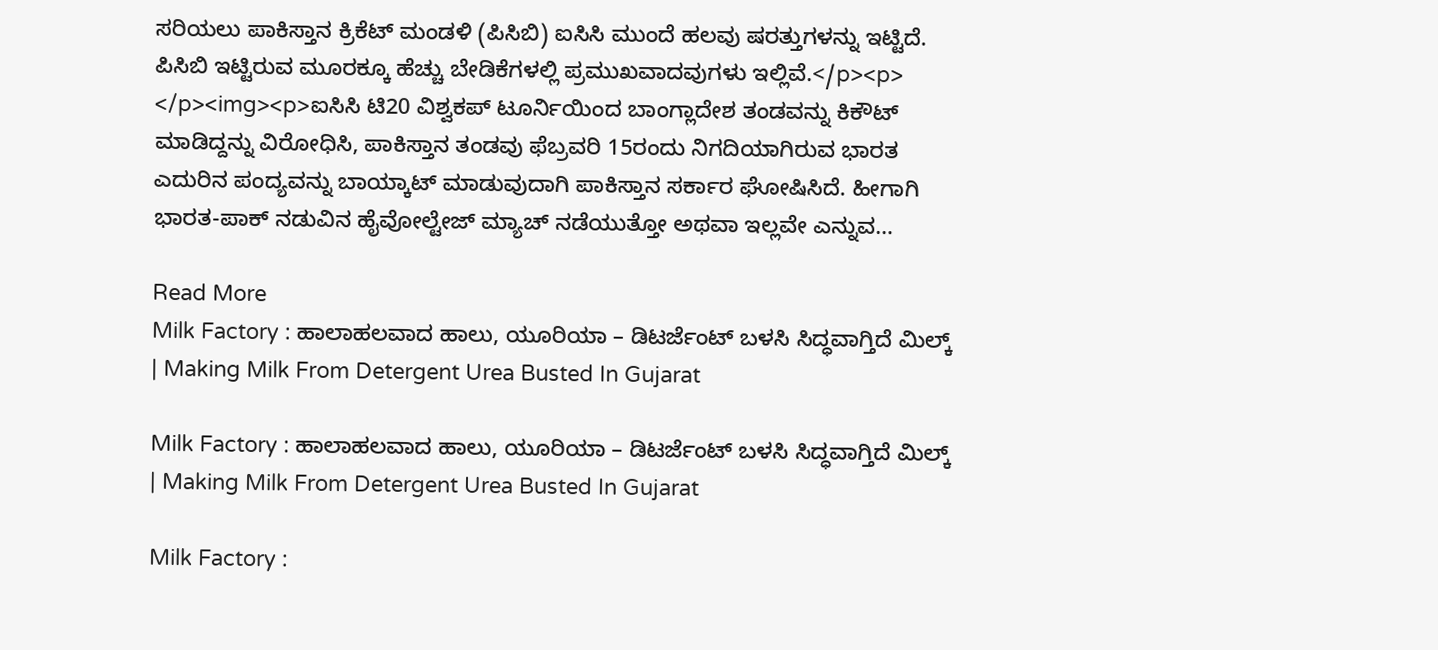ಸರಿಯಲು ಪಾಕಿಸ್ತಾನ ಕ್ರಿಕೆಟ್ ಮಂಡಳಿ (ಪಿಸಿಬಿ) ಐಸಿಸಿ ಮುಂದೆ ಹಲವು ಷರತ್ತುಗಳನ್ನು ಇಟ್ಟಿದೆ. ಪಿಸಿಬಿ ಇಟ್ಟಿರುವ ಮೂರಕ್ಕೂ ಹೆಚ್ಚು ಬೇಡಿಕೆಗಳಲ್ಲಿ ಪ್ರಮುಖವಾದವುಗಳು ಇಲ್ಲಿವೆ.</p><p> </p><img><p>ಐಸಿಸಿ ಟಿ20 ವಿಶ್ವಕಪ್ ಟೂರ್ನಿಯಿಂದ ಬಾಂಗ್ಲಾದೇಶ ತಂಡವನ್ನು ಕಿಕೌಟ್ ಮಾಡಿದ್ದನ್ನು ವಿರೋಧಿಸಿ, ಪಾಕಿಸ್ತಾನ ತಂಡವು ಫೆಬ್ರವರಿ 15ರಂದು ನಿಗದಿಯಾಗಿರುವ ಭಾರತ ಎದುರಿನ ಪಂದ್ಯವನ್ನು ಬಾಯ್ಕಾಟ್ ಮಾಡುವುದಾಗಿ ಪಾಕಿಸ್ತಾನ ಸರ್ಕಾರ ಘೋಷಿಸಿದೆ. ಹೀಗಾಗಿ ಭಾರತ-ಪಾಕ್ ನಡುವಿನ ಹೈವೋಲ್ಟೇಜ್ ಮ್ಯಾಚ್ ನಡೆಯುತ್ತೋ ಅಥವಾ ಇಲ್ಲವೇ ಎನ್ನುವ…

Read More
Milk Factory : ಹಾಲಾಹಲವಾದ ಹಾಲು, ಯೂರಿಯಾ – ಡಿಟರ್ಜೆಂಟ್ ಬಳಸಿ ಸಿದ್ಧವಾಗ್ತಿದೆ ಮಿಲ್ಕ್ | Making Milk From Detergent Urea Busted In Gujarat

Milk Factory : ಹಾಲಾಹಲವಾದ ಹಾಲು, ಯೂರಿಯಾ – ಡಿಟರ್ಜೆಂಟ್ ಬಳಸಿ ಸಿದ್ಧವಾಗ್ತಿದೆ ಮಿಲ್ಕ್ | Making Milk From Detergent Urea Busted In Gujarat

Milk Factory :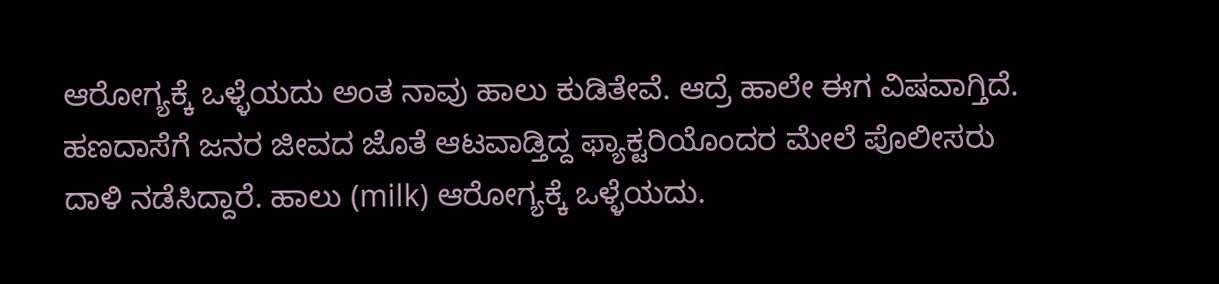ಆರೋಗ್ಯಕ್ಕೆ ಒಳ್ಳೆಯದು ಅಂತ ನಾವು ಹಾಲು ಕುಡಿತೇವೆ. ಆದ್ರೆ ಹಾಲೇ ಈಗ ವಿಷವಾಗ್ತಿದೆ. ಹಣದಾಸೆಗೆ ಜನರ ಜೀವದ ಜೊತೆ ಆಟವಾಡ್ತಿದ್ದ ಫ್ಯಾಕ್ಟರಿಯೊಂದರ ಮೇಲೆ ಪೊಲೀಸರು ದಾಳಿ ನಡೆಸಿದ್ದಾರೆ. ಹಾಲು (milk) ಆರೋಗ್ಯಕ್ಕೆ ಒಳ್ಳೆಯದು.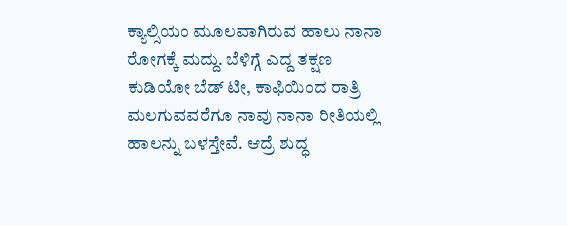ಕ್ಯಾಲ್ಸಿಯಂ ಮೂಲವಾಗಿರುವ ಹಾಲು ನಾನಾ ರೋಗಕ್ಕೆ ಮದ್ದು. ಬೆಳಿಗ್ಗೆ ಎದ್ದ ತಕ್ಷಣ ಕುಡಿಯೋ ಬೆಡ್ ಟೀ, ಕಾಫಿಯಿಂದ ರಾತ್ರಿ ಮಲಗುವವರೆಗೂ ನಾವು ನಾನಾ ರೀತಿಯಲ್ಲಿ ಹಾಲನ್ನು ಬಳಸ್ತೇವೆ. ಆದ್ರೆ ಶುದ್ಧ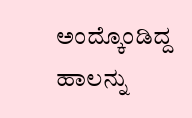ಅಂದ್ಕೊಂಡಿದ್ದ ಹಾಲನ್ನು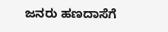ಜನರು ಹಣದಾಸೆಗೆ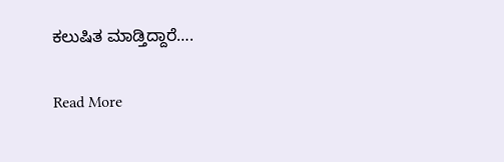ಕಲುಷಿತ ಮಾಡ್ತಿದ್ದಾರೆ….

Read More